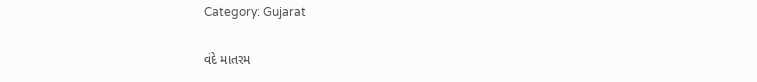Category: Gujarat

વંદે માતરમ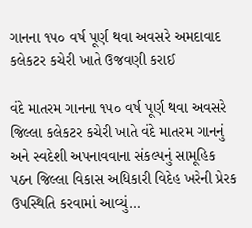ગાનના ૧૫૦ વર્ષ પૂર્ણ થવા અવસરે અમદાવાદ કલેકટર કચેરી ખાતે ઉજવણી કરાઈ

વંદે માતરમ ગાનના ૧૫૦ વર્ષ પૂર્ણ થવા અવસરે જિલ્લા કલેકટર કચેરી ખાતે વંદે માતરમ ગાનનું અને સ્વદેશી અપનાવવાના સંકલ્પનું સામૂહિક પઠન જિલ્લા વિકાસ અધિકારી વિદેહ ખરેની પ્રેરક ઉપસ્થિતિ કરવામાં આવ્યું…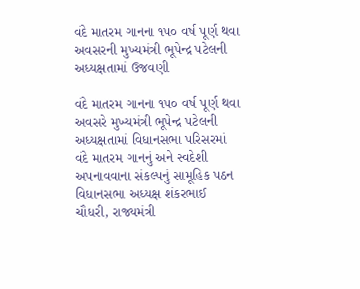વંદે માતરમ ગાનના ૧૫૦ વર્ષ પૂર્ણ થવા અવસરની મુખ્યમંત્રી ભૂપેન્દ્ર પટેલની અધ્યક્ષતામાં ઉજવણી

વંદે માતરમ ગાનના ૧૫૦ વર્ષ પૂર્ણ થવા અવસરે મુખ્યમંત્રી ભૂપેન્દ્ર પટેલની અધ્યક્ષતામાં વિધાનસભા પરિસરમાં વંદે માતરમ ગાનનું અને સ્વદેશી અપનાવવાના સંકલ્પનું સામૂહિક પઠન વિધાનસભા અધ્યક્ષ શંકરભાઈ ચૌધરી, રાજ્યમંત્રી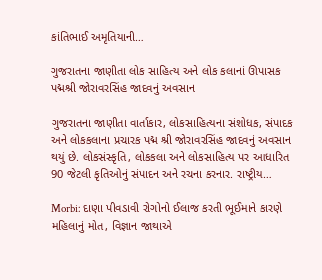કાંતિભાઈ અમૃતિયાની…

ગુજરાતના જાણીતા લોક સાહિત્ય અને લોક કલાનાં ઊપાસક પદ્મશ્રી જોરાવરસિંહ જાદવનું અવસાન

ગુજરાતના જાણીતા વાર્તાકાર, લોકસાહિત્યના સંશોધક, સંપાદક અને લોકકલાના પ્રચારક પદ્મ શ્રી જોરાવરસિંહ જાદવનું અવસાન થયું છે. લોકસંસ્કૃતિ, લોકકલા અને લોકસાહિત્ય પર આધારિત 90 જેટલી કૃતિઓનું સંપાદન અને રચના કરનાર. રાષ્ટ્રીય…

Morbi: દાણા પીવડાવી રોગોનો ઈલાજ કરતી ભૂઈમાને કારણે મહિલાનું મોત, વિજ્ઞાન જાથાએ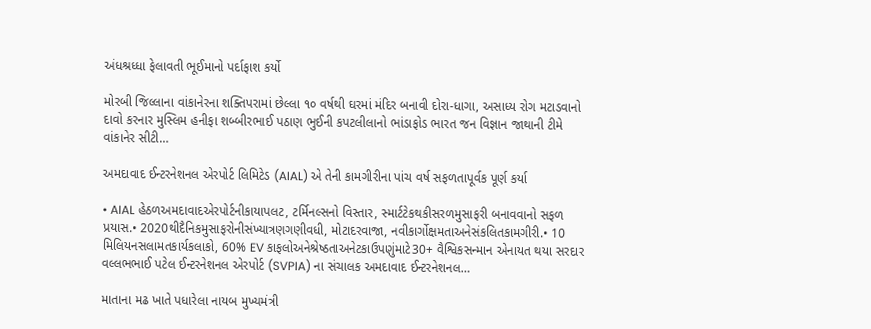અંધશ્રધ્ધા ફેલાવતી ભૂઈમાનો પર્દાફાશ કર્યો

મોરબી જિલ્લાના વાંકાનેરના શક્તિપરામાં છેલ્લા ૧૦ વર્ષથી ઘરમાં મંદિર બનાવી દોરા-ધાગા, અસાધ્ય રોગ મટાડવાનો દાવો કરનાર મુસ્લિમ હનીફા શબ્બીરભાઈ પઠાણ ભુઈની કપટલીલાનો ભાંડાફોડ ભારત જન વિજ્ઞાન જાથાની ટીમે વાંકાનેર સીટી…

અમદાવાદ ઈન્ટરનેશનલ એરપોર્ટ લિમિટેડ (AIAL) એ તેની કામગીરીના પાંચ વર્ષ સફળતાપૂર્વક પૂર્ણ કર્યા

• AIAL હેઠળઅમદાવાદએરપોર્ટનીકાયાપલટ, ટર્મિનલ્સનો વિસ્તાર, સ્માર્ટટેકથકીસરળમુસાફરી બનાવવાનો સફળ પ્રયાસ.• 2020થીદૈનિકમુસાફરોનીસંખ્યાત્રણગણીવધી, મોટાદરવાજા, નવીકાર્ગોક્ષમતાઅનેસંકલિતકામગીરી.• 10 મિલિયનસલામતકાર્યકલાકો, 60% EV કાફલોઅનેશ્રેષ્ઠતાઅનેટકાઉપણુંમાટે30+ વૈશ્વિકસન્માન એનાયત થયા સરદાર વલ્લભભાઈ પટેલ ઈન્ટરનેશનલ એરપોર્ટ (SVPIA) ના સંચાલક અમદાવાદ ઈન્ટરનેશનલ…

માતાના મઢ ખાતે પધારેલા નાયબ મુખ્યમંત્રી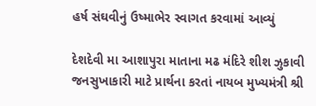હર્ષ સંઘવીનું ઉષ્માભેર સ્વાગત કરવામાં આવ્યું

દેશદેવી મા આશાપુરા માતાના મઢ મંદિરે શીશ ઝુકાવી જનસુખાકારી માટે પ્રાર્થના કરતાં નાયબ મુખ્યમંત્રી શ્રી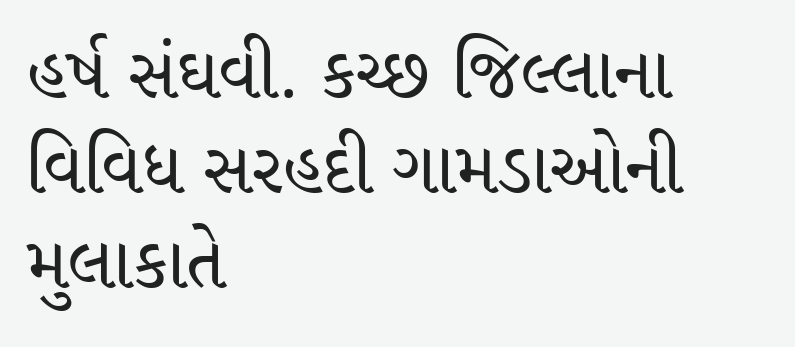હર્ષ સંઘવી. કચ્છ જિલ્લાના વિવિધ સરહદી ગામડાઓની મુલાકાતે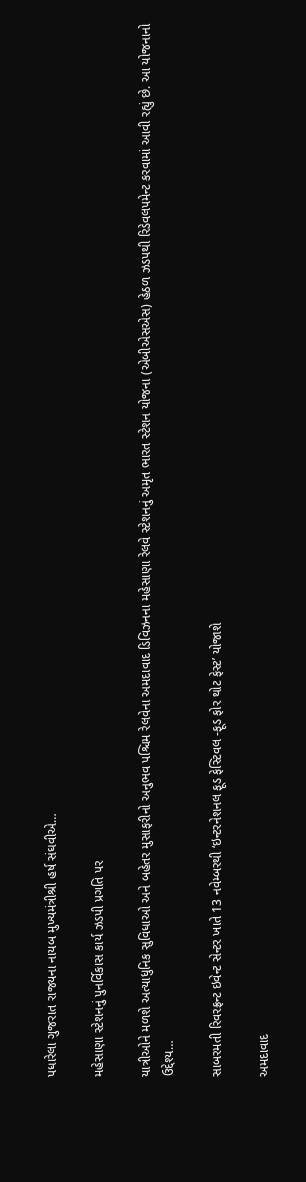પધારેલા ગુજરાત રાજ્યના નાયબ મુખ્યમંત્રીશ્રી હર્ષ સંઘવીએ…

મહેસાણા સ્ટેશનનું પુનર્વિકાસ કાર્ય ઝડપી પ્રગતિ પર

યાત્રીઓને મળશે અત્યાધુનિક સુવિધાઓ અને બહેતર મુસાફરીનો અનુભવ પશ્ચિમ રેલવેના અમદાવાદ ડિવિઝનના મહેસાણા રેલવે સ્ટેશનનું અમૃત ભારત સ્ટેશન યોજના (એબીએસએસ) હેઠળ ઝડપથી રિડેવલપમેન્ટ કરવામાં આવી રહ્યું છે. આ યોજનાનો ઉદ્દેશ્ય…

સાબરમતી રિવરફ્રન્ટ ઇવેન્ટ સેન્ટર ખાતે 13 નવેમ્બરથી ‘ઇન્ટરનેશનલ ફૂડ ફેસ્ટિવલ -ફૂડ ફોર થોટ ફેસ્ટ’ યોજાશે

અમદાવાદ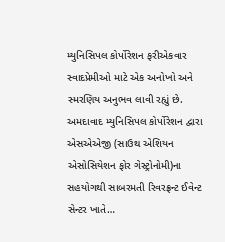મ્યુનિસિપલ કોર્પોરેશન ફરીએકવાર સ્વાદપ્રેમીઓ માટે એક અનોખો અને સ્મરણિય અનુભવ લાવી રહ્યું છે. અમદાવાદ મ્યુનિસિપલ કોર્પોરેશન દ્વારા એસએએજી (સાઉથ એશિયન એસોસિયેશન ફોર ગેસ્ટ્રોનોમી)ના સહયોગથી સાબરમતી રિવરફ્રન્ટ ઈવેન્ટ સેન્ટર ખાતે…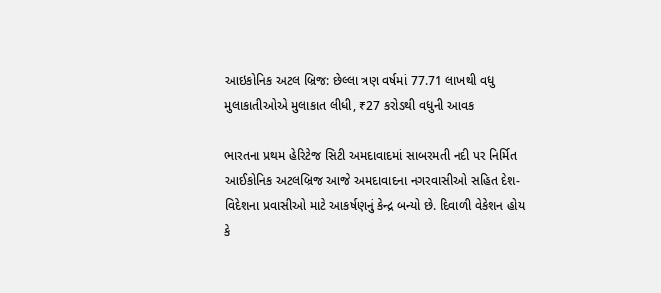આઇકોનિક અટલ બ્રિજ: છેલ્લા ત્રણ વર્ષમાં 77.71 લાખથી વધુ મુલાકાતીઓએ મુલાકાત લીધી, ₹27 કરોડથી વધુની આવક

ભારતના પ્રથમ હેરિટેજ સિટી અમદાવાદમાં સાબરમતી નદી પર નિર્મિત આઈકોનિક અટલબ્રિજ આજે અમદાવાદના નગરવાસીઓ સહિત દેશ-વિદેશના પ્રવાસીઓ માટે આકર્ષણનું કેન્દ્ર બન્યો છે. દિવાળી વેકેશન હોય કે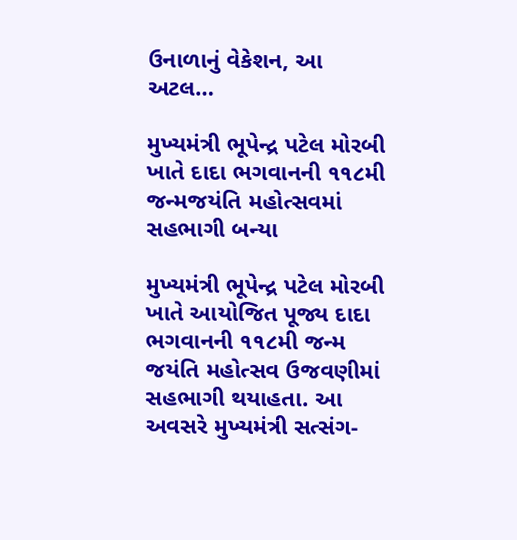ઉનાળાનું વેકેશન, આ અટલ…

મુખ્યમંત્રી ભૂપેન્દ્ર પટેલ મોરબી ખાતે દાદા ભગવાનની ૧૧૮મી જન્મજયંતિ મહોત્સવમાં સહભાગી બન્યા

મુખ્યમંત્રી ભૂપેન્દ્ર પટેલ મોરબી ખાતે આયોજિત પૂજ્ય દાદા ભગવાનની ૧૧૮મી જન્મ જયંતિ મહોત્સવ ઉજવણીમાં સહભાગી થયાહતા. આ અવસરે મુખ્યમંત્રી સત્સંગ-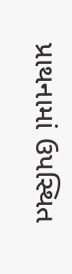પ્રાથનામાં ઉપસ્થિત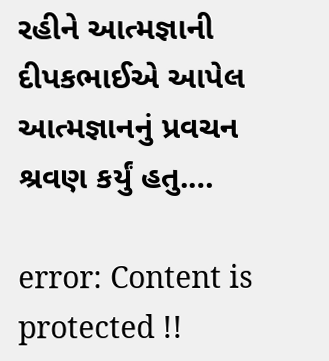રહીને આત્મજ્ઞાની દીપકભાઈએ આપેલ આત્મજ્ઞાનનું પ્રવચન શ્રવણ કર્યું હતુ.…

error: Content is protected !!